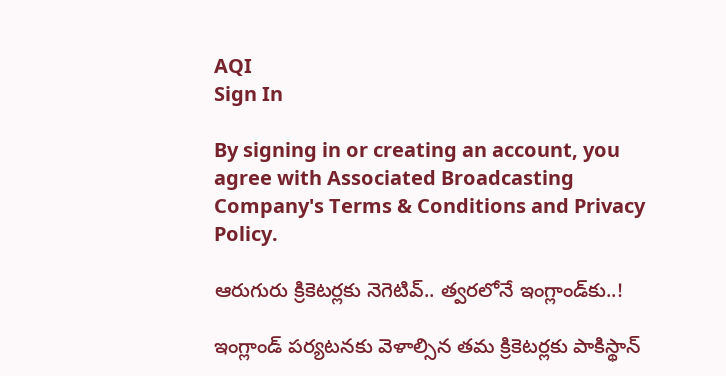AQI
Sign In

By signing in or creating an account, you agree with Associated Broadcasting Company's Terms & Conditions and Privacy Policy.

ఆరుగురు క్రికెటర్లకు నెగెటివ్.. త్వరలోనే ఇంగ్లాండ్‌కు..!

ఇంగ్లాండ్ పర్యటనకు వెళాల్సిన తమ క్రికెటర్లకు పాకిస్థాన్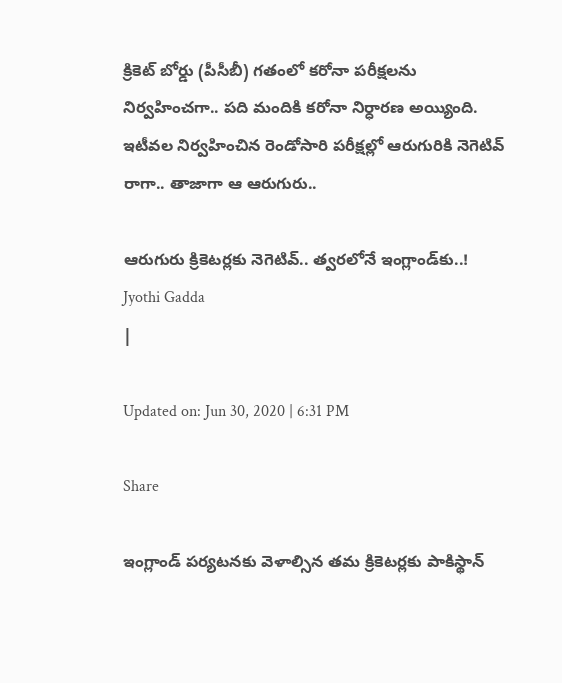క్రికెట్ బోర్డు (పీసీబీ) గతంలో కరోనా పరీక్షలను నిర్వహించగా.. పది మందికి కరోనా నిర్ధారణ అయ్యింది. ఇటీవల నిర్వహించిన రెండోసారి పరీక్షల్లో ఆరుగురికి నెగెటివ్ రాగా.. తాజాగా ఆ ఆరుగురు..

ఆరుగురు క్రికెటర్లకు నెగెటివ్.. త్వరలోనే ఇంగ్లాండ్‌కు..!
Jyothi Gadda
|

Updated on: Jun 30, 2020 | 6:31 PM

Share

ఇంగ్లాండ్ పర్యటనకు వెళాల్సిన తమ క్రికెటర్లకు పాకిస్థాన్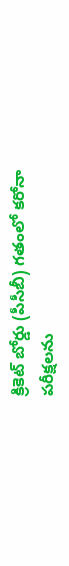క్రికెట్ బోర్డు (పీసీబీ) గతంలో కరోనా పరీక్షలను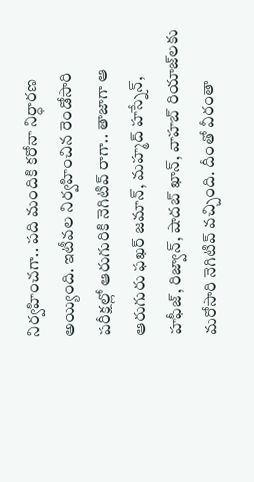నిర్వహించగా.. పది మందికి కరోనా నిర్ధారణ అయ్యింది. ఇటీవల నిర్వహించిన రెండోసారి పరీక్షల్లో ఆరుగురికి నెగిటివ్ రాగా.. తాజాగా ఆ ఆరుగురు ఫఖర్ జమాన్, మహ్మద్ హస్నేన్, హఫీజ్, రిజ్వాన్, షాదబ్ ఖాన్, వాహబ్ రియాజ్‌లకు మరోసారి నెగిటివ్ వచ్చింది. దీంతో వీరంతా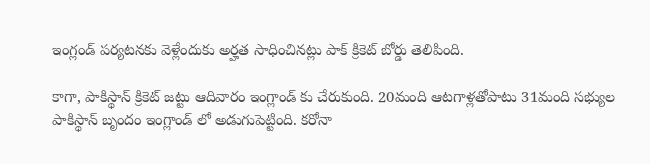ఇంగ్లండ్ పర్యటనకు వెళ్లేందుకు అర్హత సాధించినట్లు పాక్ క్రికెట్ బోర్డు తెలిపింది.

కాగా, పాకిస్థాన్‌ క్రికెట్‌ జట్టు ఆదివారం ఇంగ్లాండ్‌ కు చేరుకుంది. 20మంది ఆటగాళ్లతోపాటు 31మంది సభ్యుల పాకిస్థాన్‌ బృందం ఇంగ్లాండ్ ‌లో అడుగుపెట్టింది. కరోనా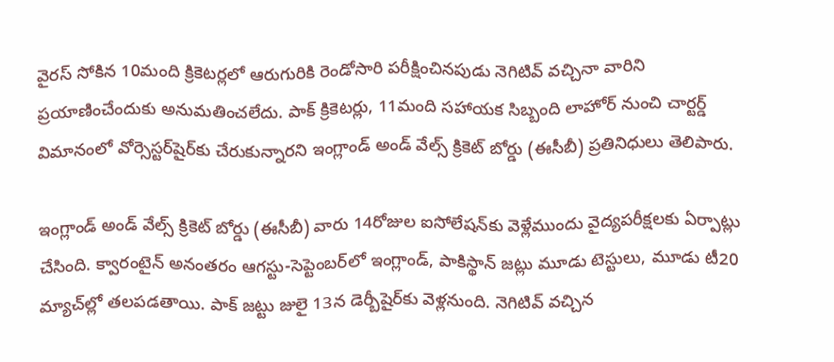వైరస్‌ సోకిన 10మంది క్రికెటర్లలో ఆరుగురికి రెండోసారి పరీక్షించినపుడు నెగిటివ్‌ వచ్చినా వారిని ప్రయాణించేందుకు అనుమతించలేదు. పాక్‌ క్రికెటర్లు, 11మంది సహాయక సిబ్బంది లాహోర్‌ నుంచి చార్టర్డ్‌ విమానంలో వోర్సెస్టర్‌షైర్‌కు చేరుకున్నారని ఇంగ్లాండ్‌ అండ్‌ వేల్స్‌ క్రికెట్‌ బోర్డు (ఈసీబీ) ప్రతినిధులు తెలిపారు.

ఇంగ్లాండ్‌ అండ్‌ వేల్స్‌ క్రికెట్‌ బోర్డు (ఈసీబీ) వారు 14రోజుల ఐసోలేషన్‌కు వెళ్లేముందు వైద్యపరీక్షలకు ఏర్పాట్లు చేసింది. క్వారంటైన్‌ అనంతరం ఆగస్టు-సెప్టెంబర్‌లో ఇంగ్లాండ్‌, పాకిస్థాన్‌ జట్లు మూడు టెస్టులు, మూడు టీ20 మ్యాచ్‌ల్లో తలపడతాయి. పాక్‌ జట్టు జులై 13న డెర్బీషైర్‌కు వెళ్లనుంది. నెగిటివ్‌ వచ్చిన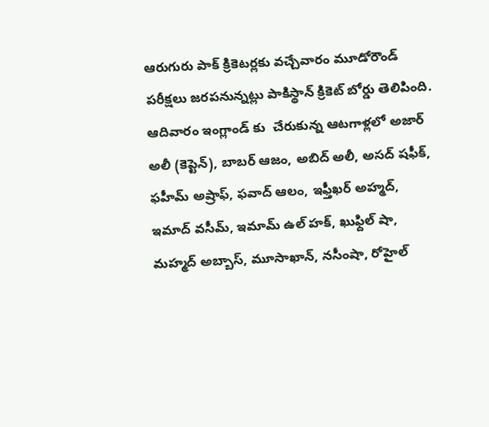ఆరుగురు పాక్‌ క్రికెటర్లకు వచ్చేవారం మూడోరౌండ్‌ పరీక్షలు జరపనున్నట్లు పాకిస్థాన్‌ క్రికెట్‌ బోర్డు తెలిపింది. ఆదివారం ఇంగ్లాండ్ కు  చేరుకున్న ఆటగాళ్లలో అజార్‌ అలీ (కెప్టెన్‌), బాబర్‌ ఆజం, అబిద్‌ అలీ, అసద్‌ షఫీక్‌, ఫహీమ్‌ అష్రాఫ్‌, ఫవాద్‌ ఆలం, ఇఫ్తీఖర్‌ అహ్మద్‌, ఇమాద్‌ వసీమ్‌, ఇమామ్‌ ఉల్‌ హక్‌, ఖుఫ్దిల్‌ షా, మహ్మద్‌ అబ్బాస్‌, మూసాఖాన్‌, నసీంషా, రోహైల్‌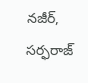నజీర్‌, సర్ఫరాజ్‌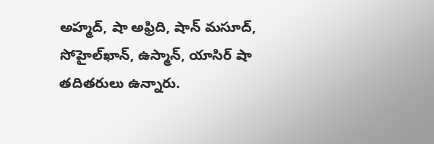అహ్మద్‌, షా అఫ్రిది, షాన్‌ మసూద్‌, సోహైల్‌ఖాన్‌, ఉస్మాన్‌, యాసిర్‌ షా తదితరులు ఉన్నారు.